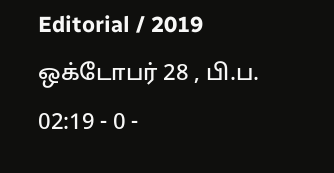Editorial / 2019 ஒக்டோபர் 28 , பி.ப. 02:19 - 0 -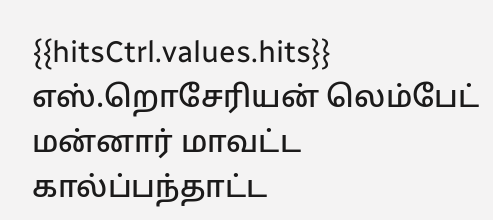{{hitsCtrl.values.hits}}
எஸ்.றொசேரியன் லெம்பேட்
மன்னார் மாவட்ட கால்ப்பந்தாட்ட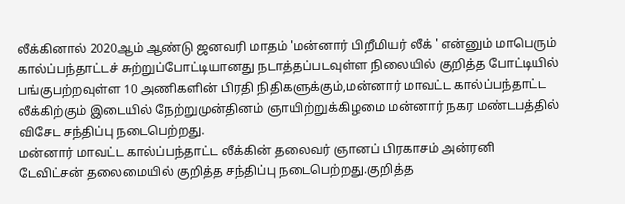லீக்கினால் 2020ஆம் ஆண்டு ஜனவரி மாதம் 'மன்னார் பிறீமியர் லீக் ' என்னும் மாபெரும் கால்ப்பந்தாட்டச் சுற்றுப்போட்டியானது நடாத்தப்படவுள்ள நிலையில் குறித்த போட்டியில் பங்குபற்றவுள்ள 10 அணிகளின் பிரதி நிதிகளுக்கும்,மன்னார் மாவட்ட கால்ப்பந்தாட்ட லீக்கிற்கும் இடையில் நேற்றுமுன்தினம் ஞாயிற்றுக்கிழமை மன்னார் நகர மண்டபத்தில் விசேட சந்திப்பு நடைபெற்றது.
மன்னார் மாவட்ட கால்ப்பந்தாட்ட லீக்கின் தலைவர் ஞானப் பிரகாசம் அன்ரனி டேவிட்சன் தலைமையில் குறித்த சந்திப்பு நடைபெற்றது.குறித்த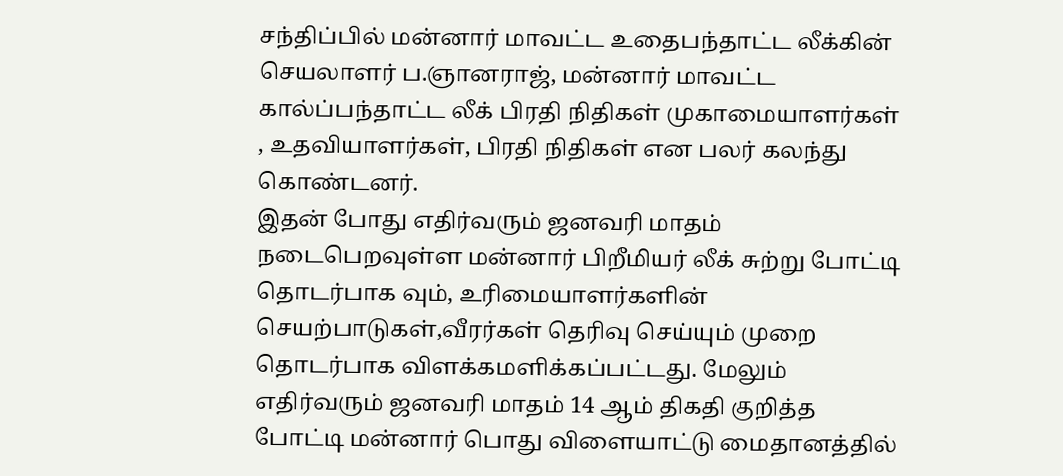சந்திப்பில் மன்னார் மாவட்ட உதைபந்தாட்ட லீக்கின் செயலாளர் ப.ஞானராஜ், மன்னார் மாவட்ட கால்ப்பந்தாட்ட லீக் பிரதி நிதிகள் முகாமையாளர்கள் , உதவியாளர்கள், பிரதி நிதிகள் என பலர் கலந்து கொண்டனர்.
இதன் போது எதிர்வரும் ஜனவரி மாதம் நடைபெறவுள்ள மன்னார் பிறீமியர் லீக் சுற்று போட்டி தொடர்பாக வும், உரிமையாளர்களின் செயற்பாடுகள்,வீரர்கள் தெரிவு செய்யும் முறை தொடர்பாக விளக்கமளிக்கப்பட்டது. மேலும் எதிர்வரும் ஜனவரி மாதம் 14 ஆம் திகதி குறித்த போட்டி மன்னார் பொது விளையாட்டு மைதானத்தில்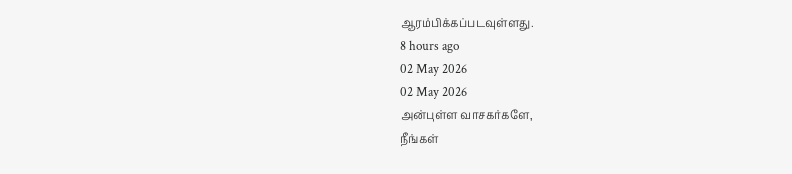ஆரம்பிக்கப்படவுள்ளது.
8 hours ago
02 May 2026
02 May 2026
அன்புள்ள வாசகர்களே,
நீங்கள்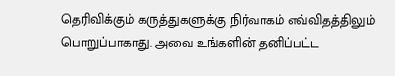தெரிவிக்கும் கருத்துகளுக்கு நிர்வாகம் எவ்விதத்திலும் பொறுப்பாகாது. அவை உங்களின் தனிப்பட்ட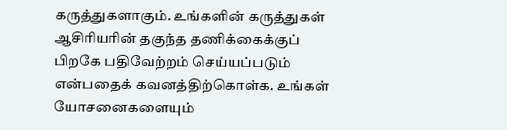கருத்துகளாகும். உங்களின் கருத்துகள் ஆசிரியரின் தகுந்த தணிக்கைக்குப் பிறகே பதிவேற்றம் செய்யப்படும் என்பதைக் கவனத்திற்கொள்க. உங்கள் யோசனைகளையும்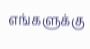எங்களுக்கு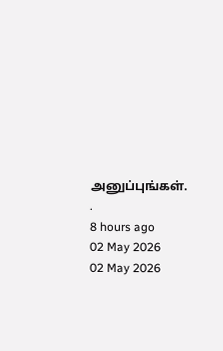அனுப்புங்கள். .
8 hours ago
02 May 2026
02 May 2026